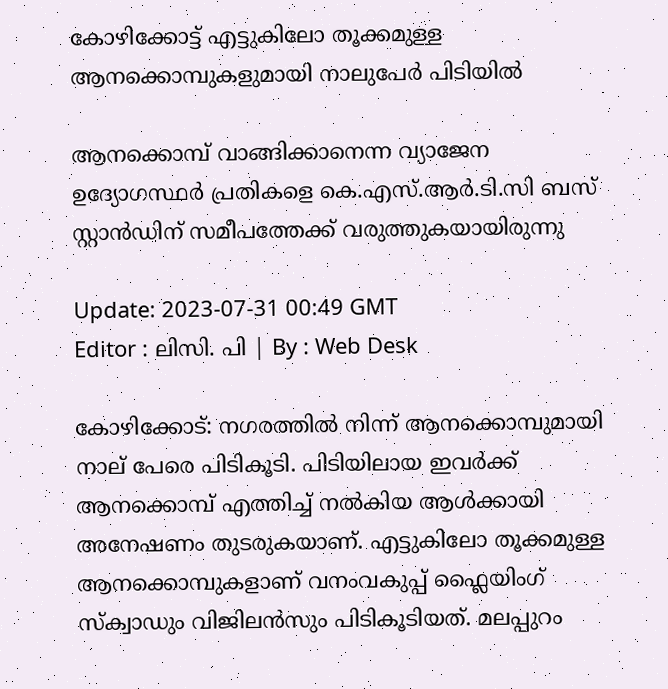കോഴിക്കോട്ട് എട്ടുകിലോ തൂക്കമുള്ള ആനക്കൊമ്പുകളുമായി നാലുപേര്‍ പിടിയില്‍

ആനക്കൊമ്പ്‌ വാങ്ങിക്കാനെന്ന വ്യാജേന ഉദ്യോഗസ്ഥർ പ്രതികളെ കെ.എസ്.ആർ.ടി.സി ബസ് സ്റ്റാൻഡിന് സമീപത്തേക്ക് വരുത്തുകയായിരുന്നു

Update: 2023-07-31 00:49 GMT
Editor : ലിസി. പി | By : Web Desk

കോഴിക്കോട്: നഗരത്തിൽ നിന്ന് ആനക്കൊമ്പുമായി നാല് പേരെ പിടികൂടി. പിടിയിലായ ഇവർക്ക് ആനക്കൊമ്പ് എത്തിച്ച് നൽകിയ ആൾക്കായി അനേഷണം തുടരുകയാണ്. എട്ടുകിലോ തൂക്കമുള്ള ആനക്കൊമ്പുകളാണ് വനംവകുപ്പ് ഫ്ലൈയിംഗ് സ്ക്വാഡും വിജിലൻസും പിടികൂടിയത്. മലപ്പുറം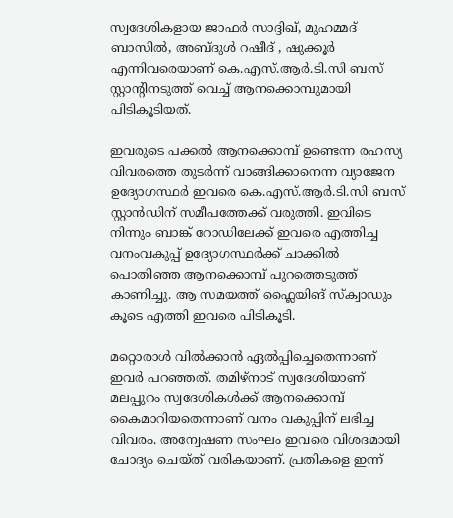സ്വദേശികളായ ജാഫർ സാദ്ദിഖ്, മുഹമ്മദ് ബാസിൽ, അബ്ദുൾ റഷീദ് , ഷുക്കൂർ എന്നിവരെയാണ് കെ.എസ്.ആർ.ടി.സി ബസ് സ്റ്റാന്റിനടുത്ത് വെച്ച് ആനക്കൊമ്പുമായി പിടികൂടിയത്.

ഇവരുടെ പക്കൽ ആനക്കൊമ്പ്‌ ഉണ്ടെന്ന രഹസ്യ വിവരത്തെ തുടർന്ന് വാങ്ങിക്കാനെന്ന വ്യാജേന ഉദ്യോഗസ്ഥർ ഇവരെ കെ.എസ്.ആർ.ടി.സി ബസ് സ്റ്റാൻഡിന് സമീപത്തേക്ക് വരുത്തി. ഇവിടെ നിന്നും ബാങ്ക് റോഡിലേക്ക് ഇവരെ എത്തിച്ച വനംവകുപ്പ് ഉദ്യോഗസ്ഥർക്ക് ചാക്കിൽ പൊതിഞ്ഞ ആനക്കൊമ്പ് പുറത്തെടുത്ത് കാണിച്ചു. ആ സമയത്ത് ഫ്ലൈയിങ് സ്ക്വാഡും കൂടെ എത്തി ഇവരെ പിടികൂടി.

മറ്റൊരാൾ വിൽക്കാൻ ഏൽപ്പിച്ചെതെന്നാണ് ഇവർ പറഞ്ഞത്. തമിഴ്നാട് സ്വദേശിയാണ് മലപ്പുറം സ്വദേശികൾക്ക് ആനക്കൊമ്പ് കൈമാറിയതെന്നാണ് വനം വകുപ്പിന് ലഭിച്ച വിവരം. അന്വേഷണ സംഘം ഇവരെ വിശദമായി ചോദ്യം ചെയ്ത് വരികയാണ്. പ്രതികളെ ഇന്ന്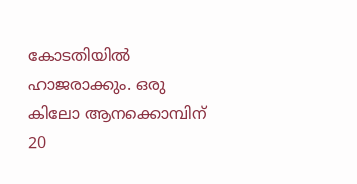കോടതിയിൽ ഹാജരാക്കും. ഒരു കിലോ ആനക്കൊമ്പിന് 20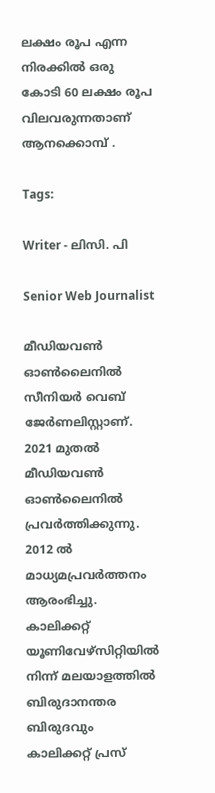ലക്ഷം രൂപ എന്ന നിരക്കിൽ ഒരു കോടി 60 ലക്ഷം രൂപ വിലവരുന്നതാണ് ആനക്കൊമ്പ് .

Tags:

Writer - ലിസി. പി

Senior Web Journalist

മീഡിയവൺ ഓൺലൈനിൽ സീനിയർ വെബ് ജേർണലിസ്റ്റാണ്. 2021 മുതൽ മീഡിയവൺ ഓൺലൈനിൽ പ്രവർത്തിക്കുന്നു. 2012 ല്‍ മാധ്യമപ്രവര്‍ത്തനം ആരംഭിച്ചു. കാലിക്കറ്റ് യൂണിവേഴ്‌സിറ്റിയിൽ നിന്ന് മലയാളത്തിൽ ബിരുദാനന്തര ബിരുദവും കാലിക്കറ്റ് പ്രസ്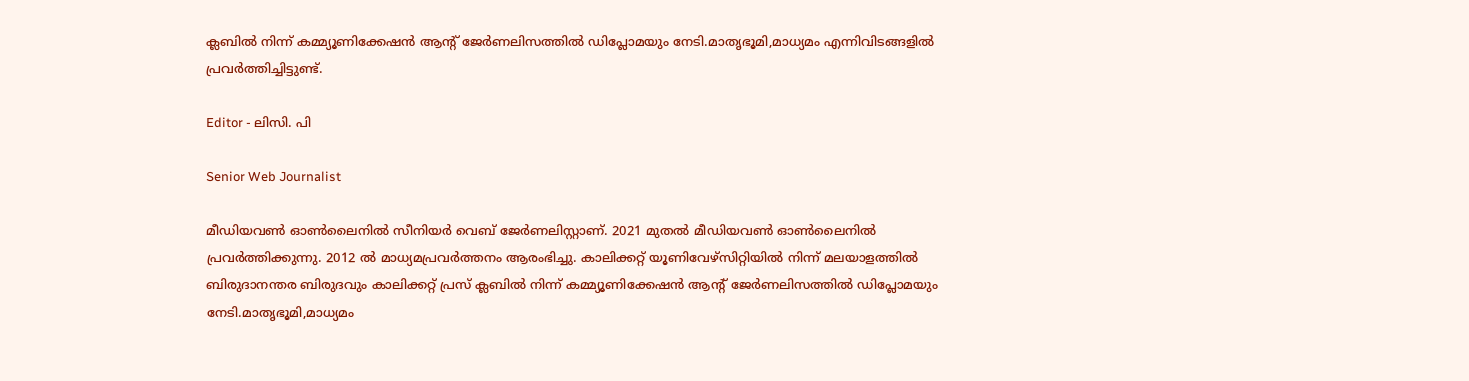ക്ലബിൽ നിന്ന് കമ്മ്യൂണിക്കേഷൻ ആന്റ് ജേർണലിസത്തിൽ ഡിപ്ലോമയും നേടി.മാതൃഭൂമി,മാധ്യമം എന്നിവിടങ്ങളിൽ പ്രവർത്തിച്ചിട്ടുണ്ട്.

Editor - ലിസി. പി

Senior Web Journalist

മീഡിയവൺ ഓൺലൈനിൽ സീനിയർ വെബ് ജേർണലിസ്റ്റാണ്. 2021 മുതൽ മീഡിയവൺ ഓൺലൈനിൽ പ്രവർത്തിക്കുന്നു. 2012 ല്‍ മാധ്യമപ്രവര്‍ത്തനം ആരംഭിച്ചു. കാലിക്കറ്റ് യൂണിവേഴ്‌സിറ്റിയിൽ നിന്ന് മലയാളത്തിൽ ബിരുദാനന്തര ബിരുദവും കാലിക്കറ്റ് പ്രസ് ക്ലബിൽ നിന്ന് കമ്മ്യൂണിക്കേഷൻ ആന്റ് ജേർണലിസത്തിൽ ഡിപ്ലോമയും നേടി.മാതൃഭൂമി,മാധ്യമം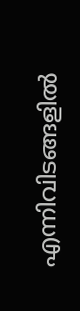എന്നിവിടങ്ങളിൽ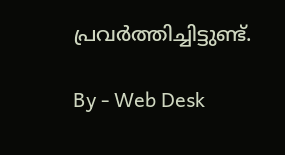പ്രവർത്തിച്ചിട്ടുണ്ട്.

By - Web Desk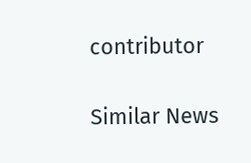contributor

Similar News